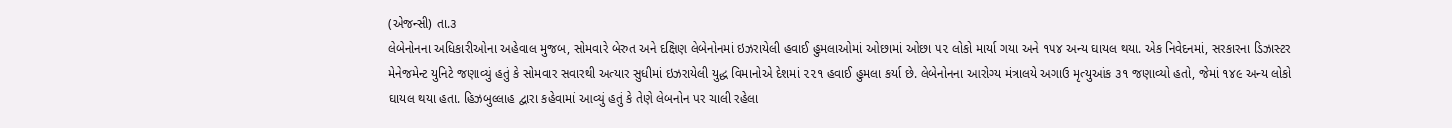(એજન્સી) તા.૩
લેબેનોનના અધિકારીઓના અહેવાલ મુજબ, સોમવારે બેરુત અને દક્ષિણ લેબેનોનમાં ઇઝરાયેલી હવાઈ હુમલાઓમાં ઓછામાં ઓછા ૫૨ લોકો માર્યા ગયા અને ૧૫૪ અન્ય ઘાયલ થયા. એક નિવેદનમાં, સરકારના ડિઝાસ્ટર મેનેજમેન્ટ યુનિટે જણાવ્યું હતું કે સોમવાર સવારથી અત્યાર સુધીમાં ઇઝરાયેલી યુદ્ધ વિમાનોએ દેશમાં ૨૨૧ હવાઈ હુમલા કર્યા છે. લેબેનોનના આરોગ્ય મંત્રાલયે અગાઉ મૃત્યુઆંક ૩૧ જણાવ્યો હતો, જેમાં ૧૪૯ અન્ય લોકો ઘાયલ થયા હતા. હિઝબુલ્લાહ દ્વારા કહેવામાં આવ્યું હતું કે તેણે લેબનોન પર ચાલી રહેલા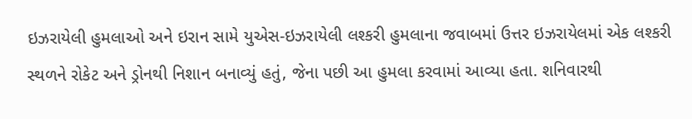ઇઝરાયેલી હુમલાઓ અને ઇરાન સામે યુએસ-ઇઝરાયેલી લશ્કરી હુમલાના જવાબમાં ઉત્તર ઇઝરાયેલમાં એક લશ્કરી સ્થળને રોકેટ અને ડ્રોનથી નિશાન બનાવ્યું હતું, જેના પછી આ હુમલા કરવામાં આવ્યા હતા. શનિવારથી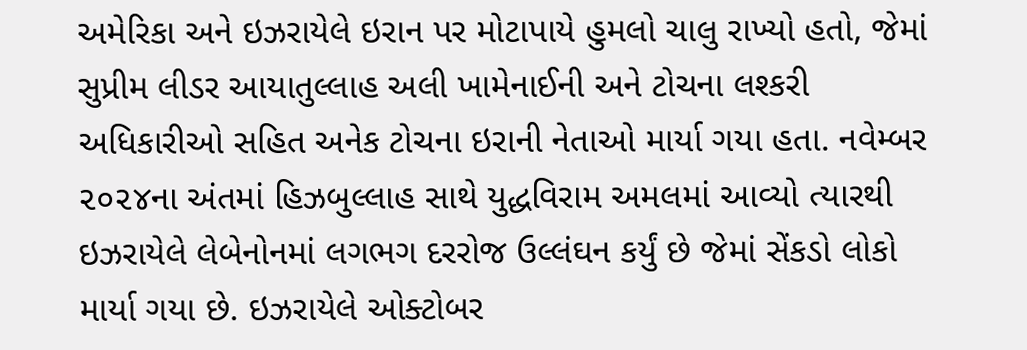અમેરિકા અને ઇઝરાયેલે ઇરાન પર મોટાપાયે હુમલો ચાલુ રાખ્યો હતો, જેમાં સુપ્રીમ લીડર આયાતુલ્લાહ અલી ખામેનાઈની અને ટોચના લશ્કરી અધિકારીઓ સહિત અનેક ટોચના ઇરાની નેતાઓ માર્યા ગયા હતા. નવેમ્બર ૨૦૨૪ના અંતમાં હિઝબુલ્લાહ સાથે યુદ્ધવિરામ અમલમાં આવ્યો ત્યારથી ઇઝરાયેલે લેબેનોનમાં લગભગ દરરોજ ઉલ્લંઘન કર્યું છે જેમાં સેંકડો લોકો માર્યા ગયા છે. ઇઝરાયેલે ઓક્ટોબર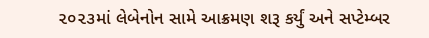૨૦૨૩માં લેબેનોન સામે આક્રમણ શરૂ કર્યું અને સપ્ટેમ્બર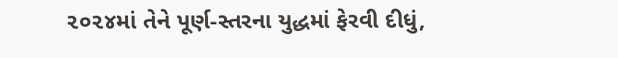૨૦૨૪માં તેને પૂર્ણ-સ્તરના યુદ્ધમાં ફેરવી દીધું,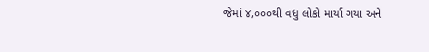જેમાં ૪,૦૦૦થી વધુ લોકો માર્યા ગયા અને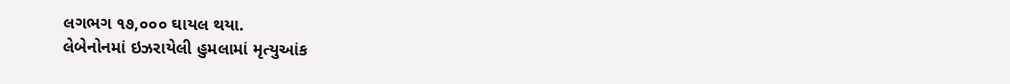લગભગ ૧૭,૦૦૦ ઘાયલ થયા.
લેબેનોનમાં ઇઝરાયેલી હુમલામાં મૃત્યુઆંક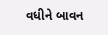વધીને બાવન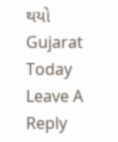થયો
Gujarat Today
Leave A Reply